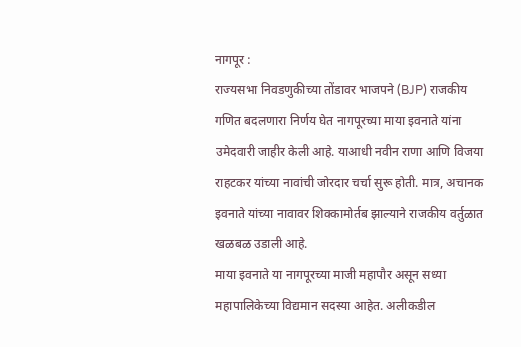नागपूर :
राज्यसभा निवडणुकीच्या तोंडावर भाजपने (BJP) राजकीय गणित बदलणारा निर्णय घेत नागपूरच्या माया इवनाते यांना उमेदवारी जाहीर केली आहे. याआधी नवीन राणा आणि विजया राहटकर यांच्या नावांची जोरदार चर्चा सुरू होती. मात्र, अचानक इवनाते यांच्या नावावर शिक्कामोर्तब झाल्याने राजकीय वर्तुळात खळबळ उडाली आहे.
माया इवनाते या नागपूरच्या माजी महापौर असून सध्या महापालिकेच्या विद्यमान सदस्या आहेत. अलीकडील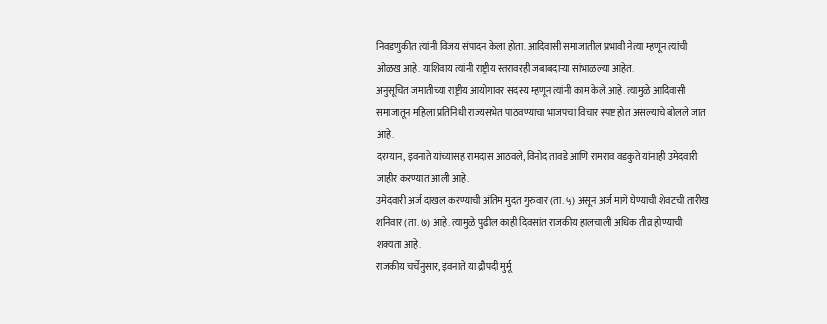निवडणुकीत त्यांनी विजय संपादन केला होता. आदिवासी समाजातील प्रभावी नेत्या म्हणून त्यांची ओळख आहे. याशिवाय त्यांनी राष्ट्रीय स्तरावरही जबाबदाऱ्या सांभाळल्या आहेत.
अनुसूचित जमातीच्या राष्ट्रीय आयोगावर सदस्य म्हणून त्यांनी काम केले आहे. त्यामुळे आदिवासी समाजातून महिला प्रतिनिधी राज्यसभेत पाठवण्याचा भाजपचा विचार स्पष्ट होत असल्याचे बोलले जात आहे.
दरम्यान, इवनाते यांच्यासह रामदास आठवले, विनोद तावडे आणि रामराव वडकुते यांनाही उमेदवारी जाहीर करण्यात आली आहे.
उमेदवारी अर्ज दाखल करण्याची अंतिम मुदत गुरुवार (ता. ५) असून अर्ज मागे घेण्याची शेवटची तारीख शनिवार (ता. ७) आहे. त्यामुळे पुढील काही दिवसांत राजकीय हालचाली अधिक तीव्र होण्याची शक्यता आहे.
राजकीय चर्चेनुसार, इवनाते या द्रौपदी मुर्मू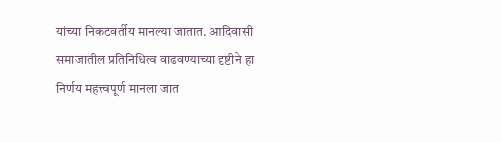यांच्या निकटवर्तीय मानल्या जातात. आदिवासी समाजातील प्रतिनिधित्व वाढवण्याच्या दृष्टीने हा निर्णय महत्त्वपूर्ण मानला जात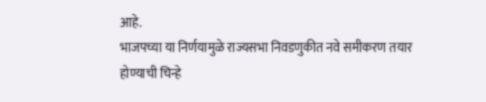आहे.
भाजपच्या या निर्णयामुळे राज्यसभा निवडणुकीत नवे समीकरण तयार होण्याची चिन्हे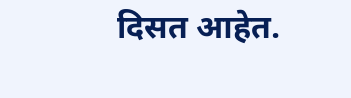दिसत आहेत.